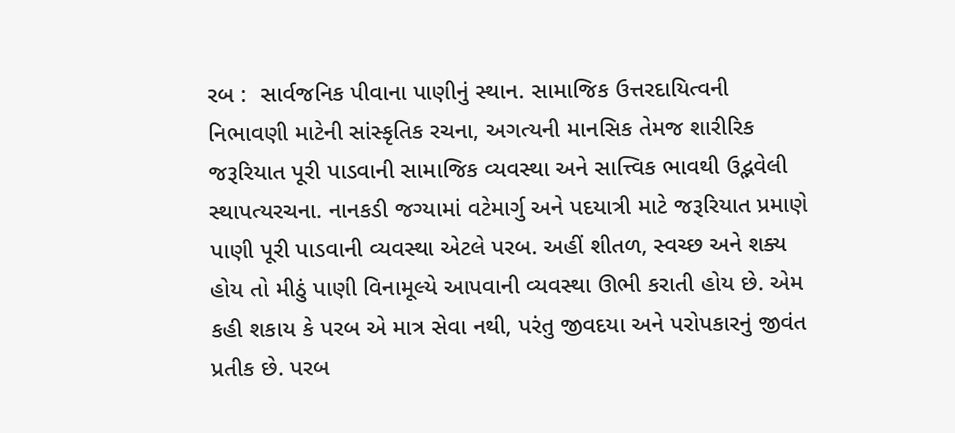રબ :  સાર્વજનિક પીવાના પાણીનું સ્થાન. સામાજિક ઉત્તરદાયિત્વની નિભાવણી માટેની સાંસ્કૃતિક રચના, અગત્યની માનસિક તેમજ શારીરિક જરૂરિયાત પૂરી પાડવાની સામાજિક વ્યવસ્થા અને સાત્ત્વિક ભાવથી ઉદ્ભવેલી સ્થાપત્યરચના. નાનકડી જગ્યામાં વટેમાર્ગુ અને પદયાત્રી માટે જરૂરિયાત પ્રમાણે પાણી પૂરી પાડવાની વ્યવસ્થા એટલે પરબ. અહીં શીતળ, સ્વચ્છ અને શક્ય હોય તો મીઠું પાણી વિનામૂલ્યે આપવાની વ્યવસ્થા ઊભી કરાતી હોય છે. એમ કહી શકાય કે પરબ એ માત્ર સેવા નથી, પરંતુ જીવદયા અને પરોપકારનું જીવંત પ્રતીક છે. પરબ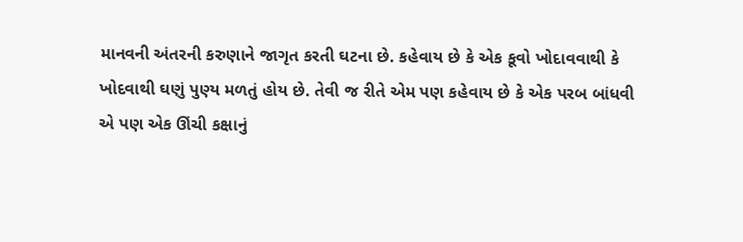માનવની અંતરની કરુણાને જાગૃત કરતી ઘટના છે. કહેવાય છે કે એક કૂવો ખોદાવવાથી કે ખોદવાથી ઘણું પુણ્ય મળતું હોય છે. તેવી જ રીતે એમ પણ કહેવાય છે કે એક પરબ બાંધવી એ પણ એક ઊંચી કક્ષાનું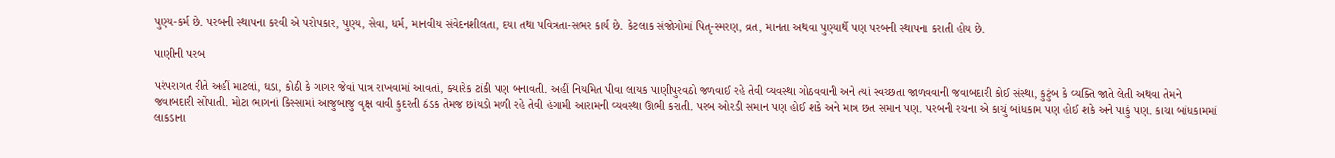પુણ્ય-કર્મ છે. પરબની સ્થાપના કરવી એ પરોપકાર, પુણ્ય, સેવા, ધર્મ, માનવીય સંવેદનશીલતા, દયા તથા પવિત્રતા-સભર કાર્ય છે. કેટલાક સંજોગોમાં પિતૃ-સ્મરણ, વ્રત, માનતા અથવા પુણ્યાર્થે પણ પરબની સ્થાપના કરાતી હોય છે.

પાણીની પરબ

પરંપરાગત રીતે અહીં માટલાં, ઘડા, કોઠી કે ગાગર જેવાં પાત્ર રાખવામાં આવતાં, ક્યારેક ટાંકી પણ બનાવતી. અહીં નિયમિત પીવા લાયક પાણીપુરવઠો જળવાઈ રહે તેવી વ્યવસ્થા ગોઠવવાની અને ત્યાં સ્વચ્છતા જાળવવાની જવાબદારી કોઈ સંસ્થા, કુટુંબ કે વ્યક્તિ જાતે લેતી અથવા તેમને જવાબદારી સોંપાતી. મોટા ભાગનાં કિસ્સામાં આજુબાજુ વૃક્ષ વાવી કુદરતી ઠંડક તેમજ છાંયડો મળી રહે તેવી હંગામી આરામની વ્યવસ્થા ઊભી કરાતી. પરબ ઓરડી સમાન પણ હોઈ શકે અને માત્ર છત સમાન પણ. પરબની રચના એ કાચું બાંધકામ પણ હોઈ શકે અને પાકું પણ. કાચા બાંધકામમાં લાકડાના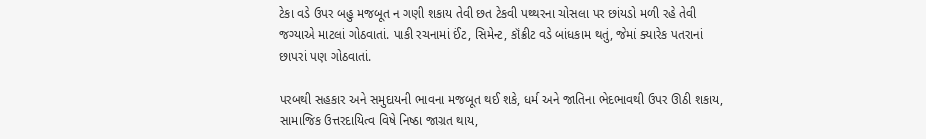ટેકા વડે ઉપર બહુ મજબૂત ન ગણી શકાય તેવી છત ટેકવી પથ્થરના ચોસલા પર છાંયડો મળી રહે તેવી જગ્યાએ માટલાં ગોઠવાતાં. પાકી રચનામાં ઈંટ, સિમેન્ટ, કૉંક્રીટ વડે બાંધકામ થતું, જેમાં ક્યારેક પતરાનાં છાપરાં પણ ગોઠવાતાં.

પરબથી સહકાર અને સમુદાયની ભાવના મજબૂત થઈ શકે, ધર્મ અને જાતિના ભેદભાવથી ઉપર ઊઠી શકાય, સામાજિક ઉત્તરદાયિત્વ વિષે નિષ્ઠા જાગ્રત થાય,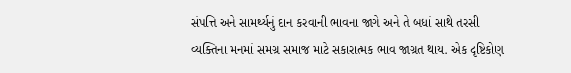સંપત્તિ અને સામર્થ્યનું દાન કરવાની ભાવના જાગે અને તે બધાં સાથે તરસી વ્યક્તિના મનમાં સમગ્ર સમાજ માટે સકારાત્મક ભાવ જાગ્રત થાય. એક દૃષ્ટિકોણ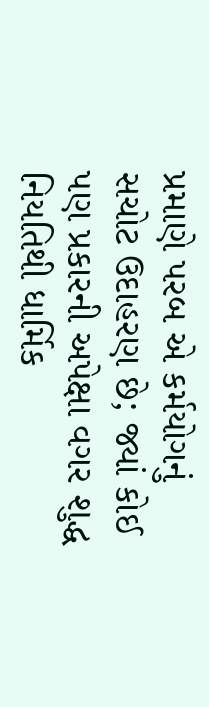પ્રમાણે પરબ એ કર્મયોગનું સચોટ ઉદાહરણ છે; જ્યાં કોઈ પણ પ્રકારની અપેક્ષા વગર શુદ્ધ નિયતિથી ધાર્મિક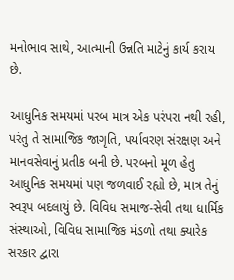મનોભાવ સાથે, આત્માની ઉન્નતિ માટેનું કાર્ય કરાય છે.

આધુનિક સમયમાં પરબ માત્ર એક પરંપરા નથી રહી, પરંતુ તે સામાજિક જાગૃતિ, પર્યાવરણ સંરક્ષણ અને માનવસેવાનું પ્રતીક બની છે. પરબનો મૂળ હેતુ આધુનિક સમયમાં પણ જળવાઈ રહ્યો છે, માત્ર તેનું સ્વરૂપ બદલાયું છે. વિવિધ સમાજ-સેવી તથા ધાર્મિક સંસ્થાઓ, વિવિધ સામાજિક મંડળો તથા ક્યારેક સરકાર દ્વારા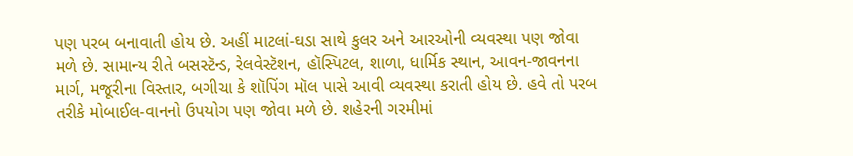પણ પરબ બનાવાતી હોય છે. અહીં માટલાં-ઘડા સાથે કુલર અને આરઓની વ્યવસ્થા પણ જોવા મળે છે. સામાન્ય રીતે બસસ્ટૅન્ડ, રેલવેસ્ટૅશન, હૉસ્પિટલ, શાળા, ધાર્મિક સ્થાન, આવન-જાવનના માર્ગ, મજૂરીના વિસ્તાર, બગીચા કે શૉપિંગ મૉલ પાસે આવી વ્યવસ્થા કરાતી હોય છે. હવે તો પરબ તરીકે મોબાઈલ-વાનનો ઉપયોગ પણ જોવા મળે છે. શહેરની ગરમીમાં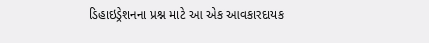ડિહાઇડ્રેશનના પ્રશ્ન માટે આ એક આવકારદાયક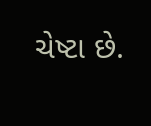ચેષ્ટા છે.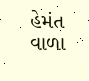હેમંત વાળા